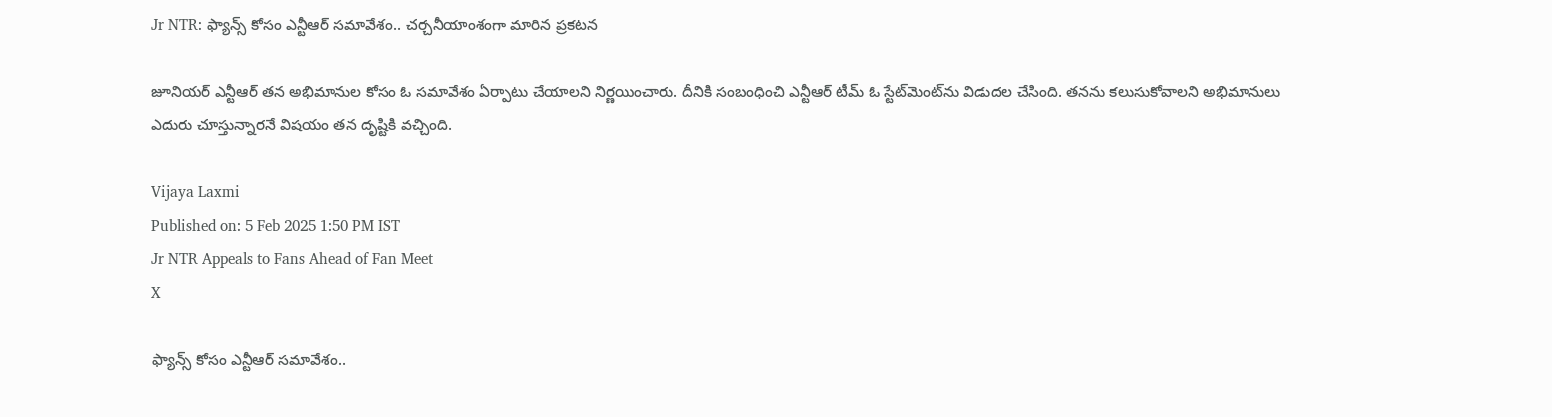Jr NTR: ఫ్యాన్స్‌ కోసం ఎన్టీఆర్ సమావేశం.. చర్చనీయాంశంగా మారిన ప్రకటన

జూనియర్ ఎన్టీఆర్ తన అభిమానుల కోసం ఓ సమావేశం ఏర్పాటు చేయాలని నిర్ణయించారు. దీనికి సంబంధించి ఎన్టీఆర్ టీమ్ ఓ స్టేట్‌మెంట్‌ను విడుదల చేసింది. తనను కలుసుకోవాలని అభిమానులు ఎదురు చూస్తున్నారనే విషయం తన దృష్టికి వచ్చింది.

Vijaya Laxmi
Published on: 5 Feb 2025 1:50 PM IST
Jr NTR Appeals to Fans Ahead of Fan Meet
X

ఫ్యాన్స్‌ కోసం ఎన్టీఆర్ సమావేశం..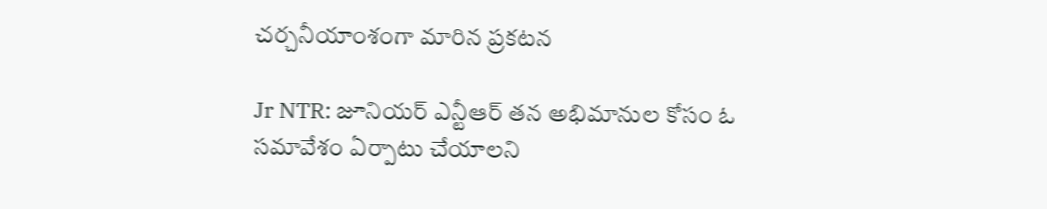చర్చనీయాంశంగా మారిన ప్రకటన

Jr NTR: జూనియర్ ఎన్టీఆర్ తన అభిమానుల కోసం ఓ సమావేశం ఏర్పాటు చేయాలని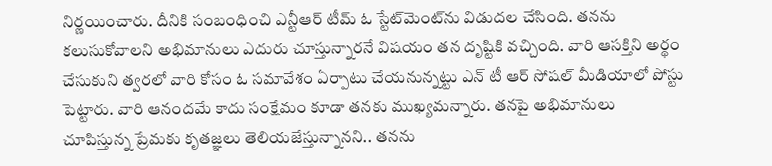నిర్ణయించారు. దీనికి సంబంధించి ఎన్టీఆర్ టీమ్ ఓ స్టేట్‌మెంట్‌ను విడుదల చేసింది. తనను కలుసుకోవాలని అభిమానులు ఎదురు చూస్తున్నారనే విషయం తన దృష్టికి వచ్చింది. వారి ఆసక్తిని అర్థం చేసుకుని త్వరలో వారి కోసం ఓ సమావేశం ఏర్పాటు చేయనున్నట్టు ఎన్ టీ ఆర్ సోషల్ మీడియాలో పోస్టు పెట్టారు. వారి ఆనందమే కాదు సంక్షేమం కూడా తనకు ముఖ్యమన్నారు. తనపై అభిమానులు చూపిస్తున్న ప్రేమకు కృతజ్ఞలు తెలియజేస్తున్నానని.. తనను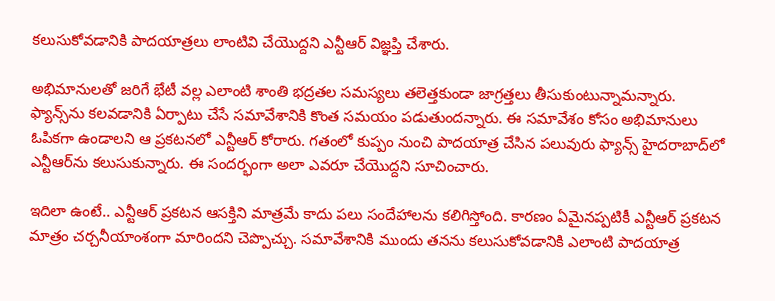కలుసుకోవడానికి పాదయాత్రలు లాంటివి చేయొద్దని ఎన్టీఆర్ విజ్ఞప్తి చేశారు.

అభిమానులతో జరిగే భేటీ వల్ల ఎలాంటి శాంతి భద్రతల సమస్యలు తలెత్తకుండా జాగ్రత్తలు తీసుకుంటున్నామన్నారు. ఫ్యాన్స్‌ను కలవడానికి ఏర్పాటు చేసే సమావేశానికి కొంత సమయం పడుతుందన్నారు. ఈ సమావేశం కోసం అభిమానులు ఓపికగా ఉండాలని ఆ ప్రకటనలో ఎన్టీఆర్ కోరారు. గతంలో కుప్పం నుంచి పాదయాత్ర చేసిన పలువురు ఫ్యాన్స్ హైదరాబాద్‌లో ఎన్టీఆర్‌ను కలుసుకున్నారు. ఈ సందర్భంగా అలా ఎవరూ చేయొద్దని సూచించారు.

ఇదిలా ఉంటే.. ఎన్టీఆర్ ప్రకటన ఆసక్తిని మాత్రమే కాదు పలు సందేహాలను కలిగిస్తోంది. కారణం ఏమైనప్పటికీ ఎన్టీఆర్ ప్రకటన మాత్రం చర్చనీయాంశంగా మారిందని చెప్పొచ్చు. సమావేశానికి ముందు తనను కలుసుకోవడానికి ఎలాంటి పాదయాత్ర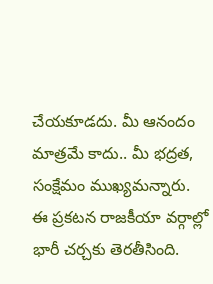చేయకూడదు. మీ ఆనందం మాత్రమే కాదు.. మీ భద్రత, సంక్షేమం ముఖ్యమన్నారు. ఈ ప్రకటన రాజకీయా వర్గాల్లో భారీ చర్చకు తెరతీసింది.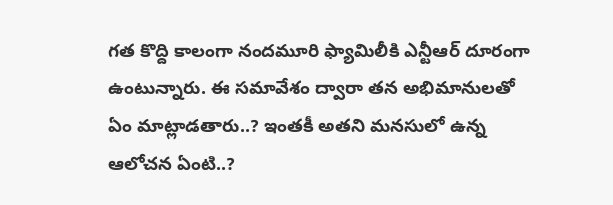గత కొద్ది కాలంగా నందమూరి ఫ్యామిలీకి ఎన్టీఆర్ దూరంగా ఉంటున్నారు. ఈ సమావేశం ద్వారా తన అభిమానులతో ఏం మాట్లాడతారు..? ఇంతకీ అతని మనసులో ఉన్న ఆలోచన ఏంటి..?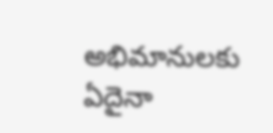అభిమానులకు ఏదైనా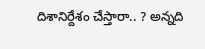దిశానిర్దేశం చేస్తారా.. ? అన్నది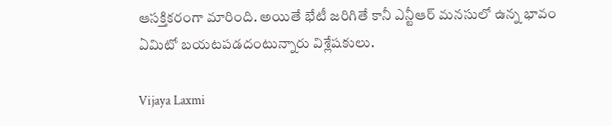ఆసక్తికరంగా మారింది. అయితే భేటీ జరిగితే కానీ ఎన్టీఆర్ మనసులో ఉన్న భావం ఏమిటో బయటపడదంటున్నారు విశ్లేషకులు.

Vijaya Laxmi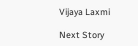Vijaya Laxmi

Next Story